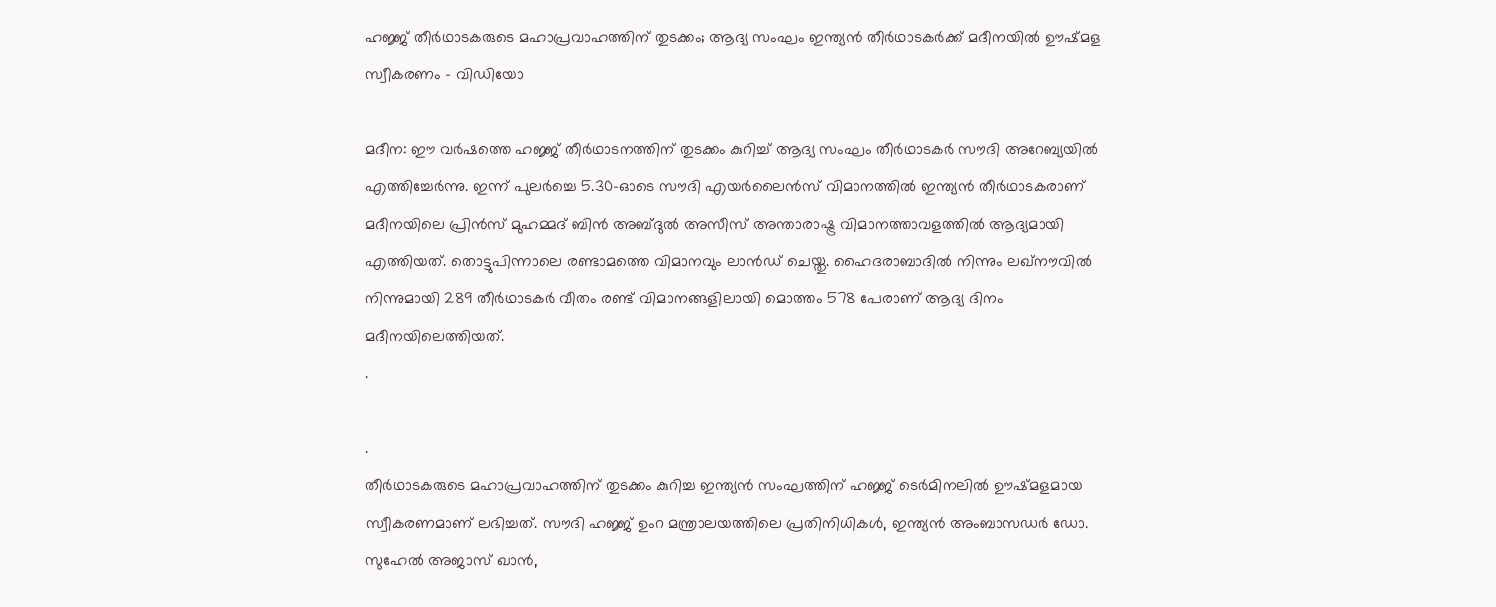ഹജ്ജ് തീർഥാടകരുടെ മഹാപ്രവാഹത്തിന് തുടക്കം; ആദ്യ സംഘം ഇന്ത്യൻ തീർഥാടകർക്ക് മദീനയിൽ ഊഷ്മള സ്വീകരണം – വിഡിയോ

മദീന: ഈ വർഷത്തെ ഹജ്ജ് തീർഥാടനത്തിന് തുടക്കം കുറിച്ച് ആദ്യ സംഘം തീർഥാടകർ സൗദി അറേബ്യയിൽ എത്തിച്ചേർന്നു. ഇന്ന് പുലർച്ചെ 5.30-ഓടെ സൗദി എയർലൈൻസ് വിമാനത്തിൽ ഇന്ത്യൻ തീർഥാടകരാണ് മദീനയിലെ പ്രിൻസ് മുഹമ്മദ് ബിൻ അബ്ദുൽ അസീസ് അന്താരാഷ്ട്ര വിമാനത്താവളത്തിൽ ആദ്യമായി എത്തിയത്. തൊട്ടുപിന്നാലെ രണ്ടാമത്തെ വിമാനവും ലാൻഡ് ചെയ്തു. ഹൈദരാബാദിൽ നിന്നും ലഖ്‌നൗവിൽ നിന്നുമായി 289 തീർഥാടകർ വീതം രണ്ട് വിമാനങ്ങളിലായി മൊത്തം 578 പേരാണ് ആദ്യ ദിനം മദീനയിലെത്തിയത്.
.

.
തീർഥാടകരുടെ മഹാപ്രവാഹത്തിന് തുടക്കം കുറിച്ച ഇന്ത്യൻ സംഘത്തിന് ഹജ്ജ് ടെർമിനലിൽ ഊഷ്മളമായ സ്വീകരണമാണ് ലഭിച്ചത്. സൗദി ഹജ്ജ് ഉംറ മന്ത്രാലയത്തിലെ പ്രതിനിധികൾ, ഇന്ത്യൻ അംബാസഡർ ഡോ. സുഹേൽ അജാസ് ഖാൻ,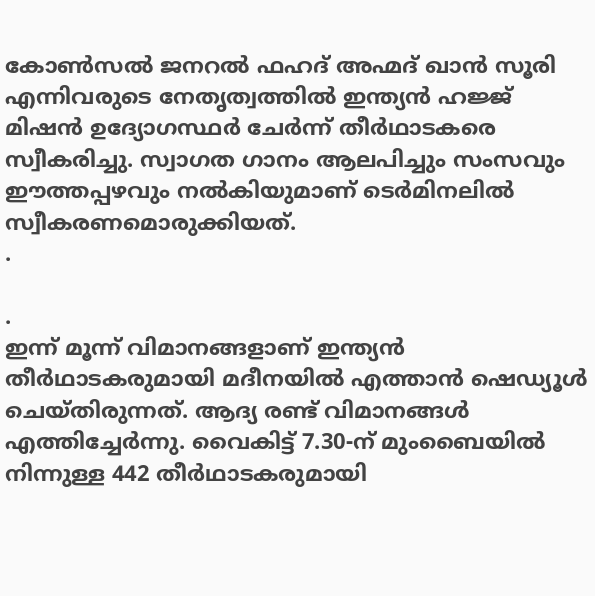കോൺസൽ ജനറൽ ഫഹദ് അഹ്മദ് ഖാൻ സൂരി എന്നിവരുടെ നേതൃത്വത്തിൽ ഇന്ത്യൻ ഹജ്ജ് മിഷൻ ഉദ്യോഗസ്ഥർ ചേർന്ന് തീർഥാടകരെ സ്വീകരിച്ചു. സ്വാഗത ഗാനം ആലപിച്ചും സംസവും ഈത്തപ്പഴവും നൽകിയുമാണ് ടെർമിനലിൽ സ്വീകരണമൊരുക്കിയത്.
.

.
ഇന്ന് മൂന്ന് വിമാനങ്ങളാണ് ഇന്ത്യൻ തീർഥാടകരുമായി മദീനയിൽ എത്താൻ ഷെഡ്യൂൾ ചെയ്തിരുന്നത്. ആദ്യ രണ്ട് വിമാനങ്ങൾ എത്തിച്ചേർന്നു. വൈകിട്ട് 7.30-ന് മുംബൈയിൽ നിന്നുള്ള 442 തീർഥാടകരുമായി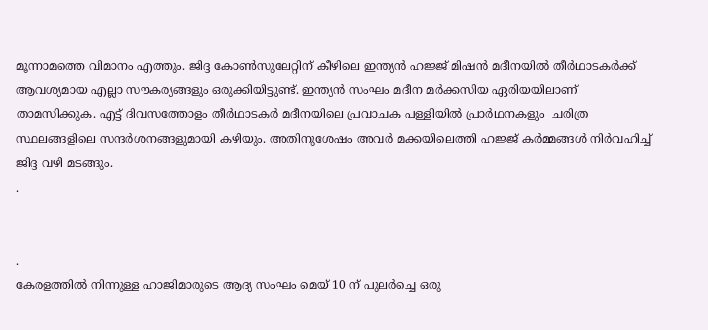മൂന്നാമത്തെ വിമാനം എത്തും. ജിദ്ദ കോൺസുലേറ്റിന് കീഴിലെ ഇന്ത്യൻ ഹജ്ജ് മിഷൻ മദീനയിൽ തീർഥാടകർക്ക് ആവശ്യമായ എല്ലാ സൗകര്യങ്ങളും ഒരുക്കിയിട്ടുണ്ട്. ഇന്ത്യൻ സംഘം മദീന മർക്കസിയ ഏരിയയിലാണ് താമസിക്കുക. എട്ട് ദിവസത്തോളം തീർഥാടകർ മദീനയിലെ പ്രവാചക പള്ളിയിൽ പ്രാർഥനകളും  ചരിത്ര സ്ഥലങ്ങളിലെ സന്ദർശനങ്ങളുമായി കഴിയും. അതിനുശേഷം അവർ മക്കയിലെത്തി ഹജ്ജ് കർമ്മങ്ങൾ നിർവഹിച്ച് ജിദ്ദ വഴി മടങ്ങും.
.


.
കേരളത്തിൽ നിന്നുള്ള ഹാജിമാരുടെ ആദ്യ സംഘം മെയ് 10 ന് പുലർച്ചെ ഒരു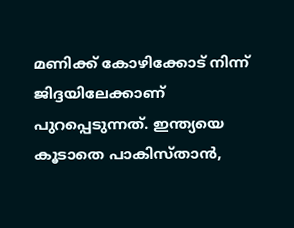മണിക്ക് കോഴിക്കോട് നിന്ന് ജിദ്ദയിലേക്കാണ് പുറപ്പെടുന്നത്. ഇന്ത്യയെ കൂടാതെ പാകിസ്താൻ,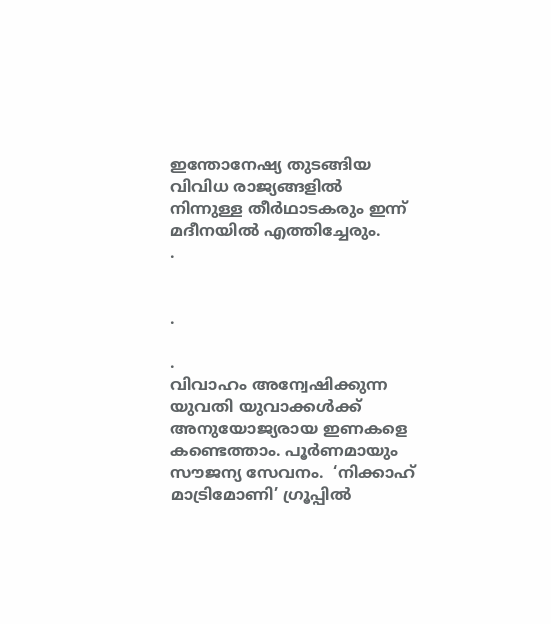ഇന്തോനേഷ്യ തുടങ്ങിയ വിവിധ രാജ്യങ്ങളിൽ നിന്നുള്ള തീർഥാടകരും ഇന്ന് മദീനയിൽ എത്തിച്ചേരും.
.


.

.
വിവാഹം അന്വേഷിക്കുന്ന യുവതി യുവാക്കൾക്ക് അനുയോജ്യരായ ഇണകളെ കണ്ടെത്താം. പൂർണമായും സൗജന്യ സേവനം.  ‘നിക്കാഹ് മാട്രിമോണി’ ഗ്രൂപ്പിൽ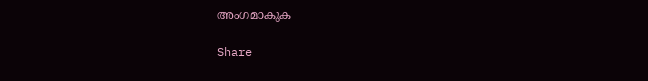അംഗമാകുക

Share